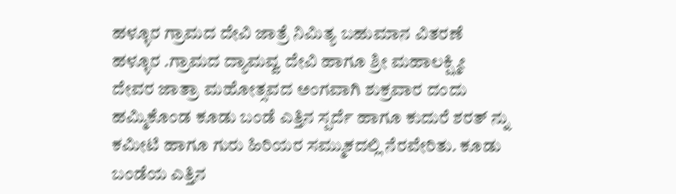ಹಳ್ಳೂರ ಗ್ರಾಮದ ದೇವಿ ಜಾತ್ರೆ ನಿಮಿತ್ಯ ಬಹುಮಾನ ವಿತರಣೆ
ಹಳ್ಳೂರ .ಗ್ರಾಮದ ದ್ಯಾಮವ್ವ ದೇವಿ ಹಾಗೂ ಶ್ರೀ ಮಹಾಲಕ್ಷ್ಮೀ ದೇವರ ಜಾತ್ರಾ ಮಹೋತ್ಸವದ ಅಂಗವಾಗಿ ಶುಕ್ರವಾರ ದಂದು ಹಮ್ಮಿಕೊಂಡ ಕೂಡು ಬಂಡೆ ಎತ್ತಿನ ಸ್ಪರ್ದೆ ಹಾಗೂ ಕುದುರೆ ಶರತ್ ನ್ನು ಕಮೀಟಿ ಹಾಗೂ ಗುರು ಹಿರಿಯರ ಸಮ್ಮುಕದಲ್ಲಿ ನೆರವೇರಿತು. ಕೂಡು ಬಂಡೆಯ ಎತ್ತಿನ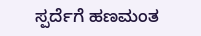ಸ್ಪರ್ದೆಗೆ ಹಣಮಂತ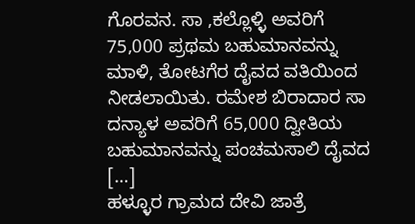ಗೊರವನ. ಸಾ ,ಕಲ್ಲೊಳ್ಳಿ ಅವರಿಗೆ 75,000 ಪ್ರಥಮ ಬಹುಮಾನವನ್ನು ಮಾಳಿ, ತೋಟಗೆರ ದೈವದ ವತಿಯಿಂದ ನೀಡಲಾಯಿತು. ರಮೇಶ ಬಿರಾದಾರ ಸಾ ದನ್ಯಾಳ ಅವರಿಗೆ 65,000 ದ್ವೀತಿಯ ಬಹುಮಾನವನ್ನು ಪಂಚಮಸಾಲಿ ದೈವದ […]
ಹಳ್ಳೂರ ಗ್ರಾಮದ ದೇವಿ ಜಾತ್ರೆ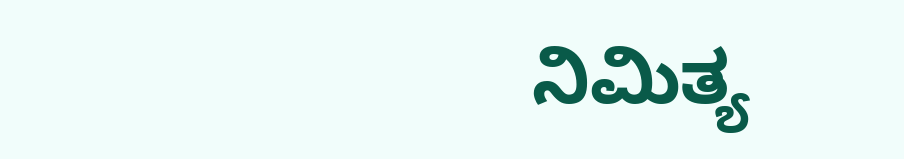ನಿಮಿತ್ಯ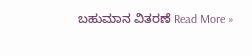ಬಹುಮಾನ ವಿತರಣೆ Read More »